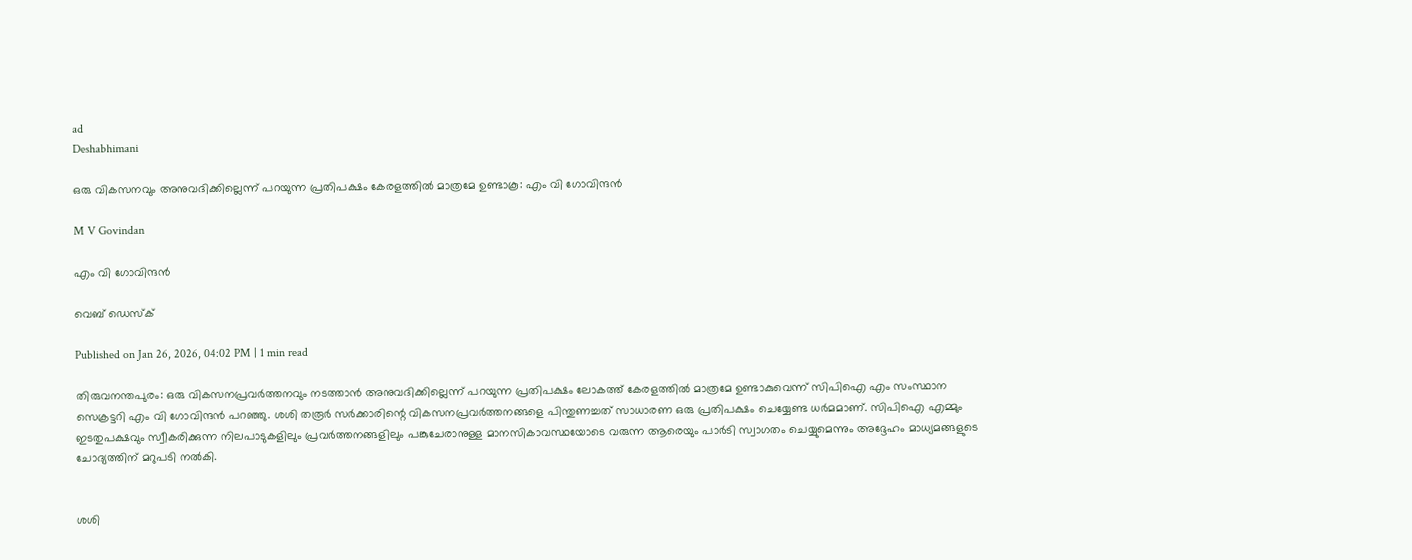ad
Deshabhimani

ഒരു വികസനവും അനുവദിക്കില്ലെന്ന് പറയുന്ന പ്രതിപക്ഷം കേരളത്തിൽ മാത്രമേ ഉണ്ടാകൂ: എം വി ഗോവിന്ദൻ

M V Govindan

എം വി ഗോവിന്ദൻ

വെബ് ഡെസ്ക്

Published on Jan 26, 2026, 04:02 PM | 1 min read

തിരുവനന്തപുരം: ഒരു വികസനപ്രവർത്തനവും നടത്താൻ അനുവദിക്കില്ലെന്ന് പറയുന്ന പ്രതിപക്ഷം ലോകത്ത് കേരളത്തിൽ മാത്രമേ ഉണ്ടാകുവെന്ന് സിപിഐ എം സംസ്ഥാന സെക്രട്ടറി എം വി ഗോവിന്ദൻ പറഞ്ഞു. ശശി തരൂർ സർക്കാരിന്റെ വികസനപ്രവർത്തനങ്ങളെ പിന്തുണച്ചത് സാധാരണ ഒരു പ്രതിപക്ഷം ചെയ്യേണ്ട ധർമമാണ്. സിപിഐ എമ്മും ഇടതുപക്ഷവും സ്വീകരിക്കുന്ന നിലപാടുകളിലും പ്രവർത്തനങ്ങളിലും പങ്കുചേരാനുള്ള മാനസികാവസ്ഥയോടെ വരുന്ന ആരെയും പാർടി സ്വാഗതം ചെയ്യുമെന്നും അദ്ദേഹം മാധ്യമങ്ങളുടെ ചോദ്യത്തിന് മറുപടി നൽകി.


ശശി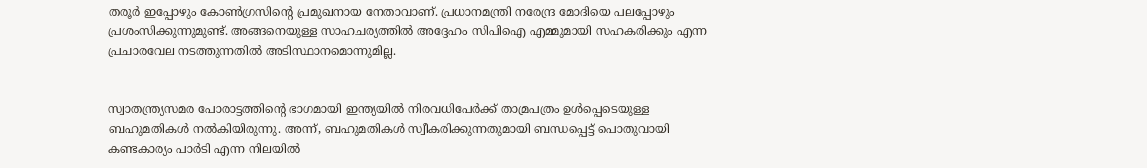തരൂർ ഇപ്പോഴും കോൺഗ്രസിന്റെ പ്രമുഖനായ നേതാവാണ്. പ്രധാനമന്ത്രി നരേന്ദ്ര മോദിയെ പലപ്പോഴും പ്രശംസിക്കുന്നുമുണ്ട്. അങ്ങനെയുള്ള സാഹചര്യത്തിൽ അദ്ദേഹം സിപിഐ എമ്മുമായി സഹകരിക്കും എന്ന പ്രചാരവേല നടത്തുന്നതിൽ അടിസ്ഥാനമൊന്നുമില്ല.


സ്വാതന്ത്ര്യസമര പോരാട്ടത്തിന്റെ ഭാഗമായി ഇന്ത്യയിൽ നിരവധിപേർക്ക് താമ്രപത്രം ഉൾപ്പെടെയുള്ള ബഹുമതികൾ നൽകിയിരുന്നു. അന്ന്, ബഹുമതികൾ സ്വീകരിക്കുന്നതുമായി ബന്ധപ്പെട്ട് പൊതുവായി കണ്ടകാര്യം പാർടി എന്ന നിലയിൽ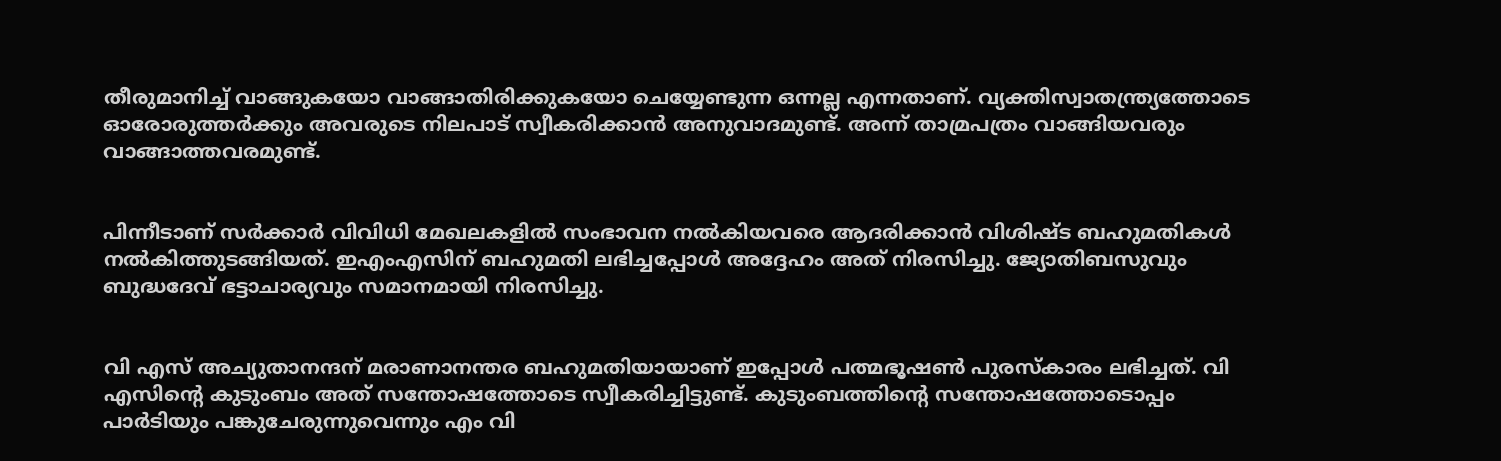തീരുമാനിച്ച് വാങ്ങുകയോ വാങ്ങാതിരിക്കുകയോ ചെയ്യേണ്ടുന്ന ഒന്നല്ല എന്നതാണ്. വ്യക്തിസ്വാതന്ത്ര്യത്തോടെ ഓരോരുത്തർക്കും അവരുടെ നിലപാട് സ്വീകരിക്കാൻ അനുവാദമുണ്ട്. അന്ന് താമ്രപത്രം വാങ്ങിയവരും വാങ്ങാത്തവരമുണ്ട്.


പിന്നീടാണ് സർക്കാർ വിവിധി മേഖലകളിൽ സംഭാവന നൽകിയവരെ ആദരിക്കാൻ വിശിഷ്ട ബഹുമതികൾ നൽകിത്തുടങ്ങിയത്. ഇഎംഎസിന് ബഹുമതി ലഭിച്ചപ്പോൾ അദ്ദേഹം അത് നിരസിച്ചു. ജ്യോതിബസുവും ബുദ്ധദേവ് ഭട്ടാചാര്യവും സമാനമായി നിരസിച്ചു.


വി എസ് അച്യുതാനന്ദന് മരാണാനന്തര ബഹുമതിയായാണ് ഇപ്പോൾ പത്മഭൂഷൺ പുരസ്കാരം ലഭിച്ചത്. വി എസിന്റെ കുടുംബം അത് സന്തോഷത്തോടെ സ്വീകരിച്ചിട്ടുണ്ട്. കുടുംബത്തിന്റെ സന്തോഷത്തോടൊപ്പം പാർടിയും പങ്കുചേരുന്നുവെന്നും എം വി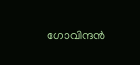ഗോവിന്ദൻ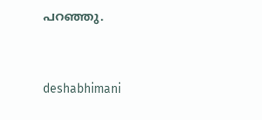പറഞ്ഞു.



deshabhimani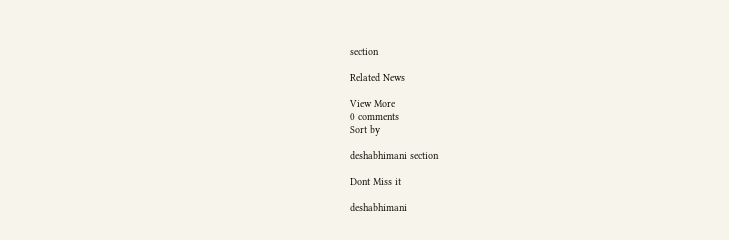section

Related News

View More
0 comments
Sort by

deshabhimani section

Dont Miss it

deshabhimani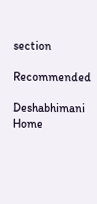section

Recommended

Deshabhimani
Home